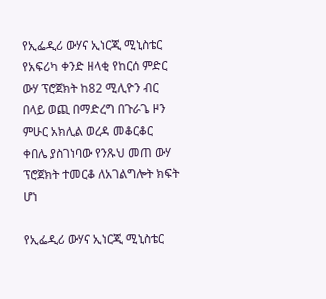የኢፌዲሪ ውሃና ኢነርጂ ሚኒስቴር የአፍሪካ ቀንድ ዘላቂ የከርሰ ምድር ውሃ ፕሮጀክት ከ82 ሚሊዮን ብር በላይ ወጪ በማድረግ በጉራጌ ዞን ምሁር አክሊል ወረዳ መቆርቆር ቀበሌ ያስገነባው የንጹህ መጠ ውሃ ፕሮጀክት ተመርቆ ለአገልግሎት ክፍት ሆነ

የኢፌዲሪ ውሃና ኢነርጂ ሚኒስቴር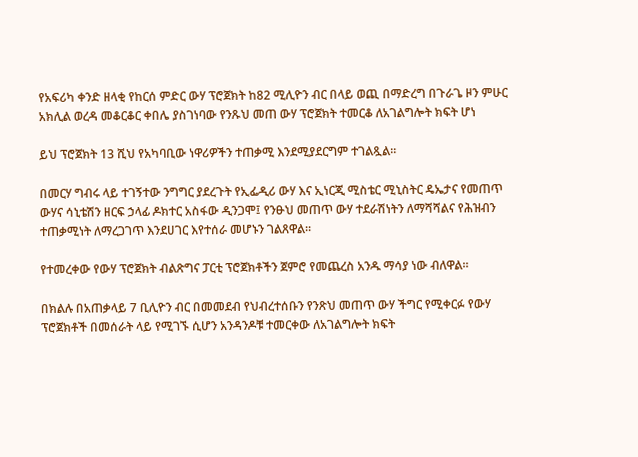የአፍሪካ ቀንድ ዘላቂ የከርሰ ምድር ውሃ ፕሮጀክት ከ82 ሚሊዮን ብር በላይ ወጪ በማድረግ በጉራጌ ዞን ምሁር አክሊል ወረዳ መቆርቆር ቀበሌ ያስገነባው የንጹህ መጠ ውሃ ፕሮጀክት ተመርቆ ለአገልግሎት ክፍት ሆነ

ይህ ፕሮጀክት 13 ሺህ የአካባቢው ነዋሪዎችን ተጠቃሚ እንደሚያደርግም ተገልጿል።

በመርሃ ግብሩ ላይ ተገኝተው ንግግር ያደረጉት የኢፌዲሪ ውሃ እና ኢነርጂ ሚስቴር ሚኒስትር ዴኤታና የመጠጥ ውሃና ሳኒቴሽን ዘርፍ ኃላፊ ዶክተር አስፋው ዲንጋሞ፤ የንፁህ መጠጥ ውሃ ተደራሽነትን ለማሻሻልና የሕዝብን ተጠቃሚነት ለማረጋገጥ እንደሀገር እየተሰራ መሆኑን ገልጸዋል።

የተመረቀው የውሃ ፕሮጀክት ብልጽግና ፓርቲ ፕሮጀክቶችን ጀምሮ የመጨረስ አንዱ ማሳያ ነው ብለዋል።

በክልሉ በአጠቃላይ 7 ቢሊዮን ብር በመመደብ የህብረተሰቡን የንጽህ መጠጥ ውሃ ችግር የሚቀርፉ የውሃ ፕሮጀክቶች በመሰራት ላይ የሚገኙ ሲሆን አንዳንዶቹ ተመርቀው ለአገልግሎት ክፍት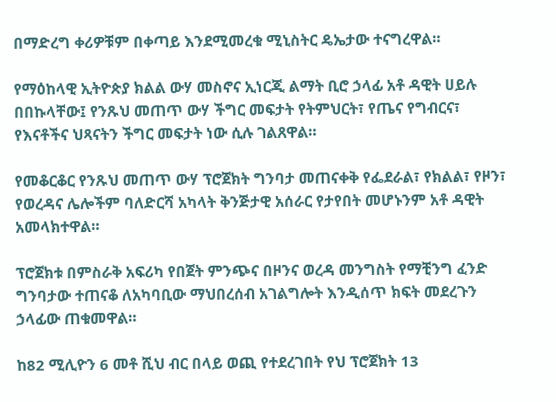በማድረግ ቀሪዎቹም በቀጣይ እንደሚመረቁ ሚኒስትር ዴኤታው ተናግረዋል።

የማዕከላዊ ኢትዮጵያ ክልል ውሃ መስኖና ኢነርጂ ልማት ቢሮ ኃላፊ አቶ ዳዊት ሀይሉ በበኩላቸው፤ የንጹህ መጠጥ ውሃ ችግር መፍታት የትምህርት፣ የጤና የግብርና፣ የእናቶችና ህጻናትን ችግር መፍታት ነው ሲሉ ገልጸዋል።

የመቆርቆር የንጹህ መጠጥ ውሃ ፕሮጀክት ግንባታ መጠናቀቅ የፌደራል፣ የክልል፣ የዞን፣ የወረዳና ሌሎችም ባለድርሻ አካላት ቅንጅታዊ አሰራር የታየበት መሆኑንም አቶ ዳዊት አመላክተዋል።

ፕሮጀክቱ በምስራቅ አፍሪካ የበጀት ምንጭና በዞንና ወረዳ መንግስት የማቺንግ ፈንድ ግንባታው ተጠናቆ ለአካባቢው ማህበረሰብ አገልግሎት እንዲሰጥ ክፍት መደረጉን ኃላፊው ጠቁመዋል።

ከ82 ሚሊዮን 6 መቶ ሺህ ብር በላይ ወጪ የተደረገበት የህ ፕሮጀክት 13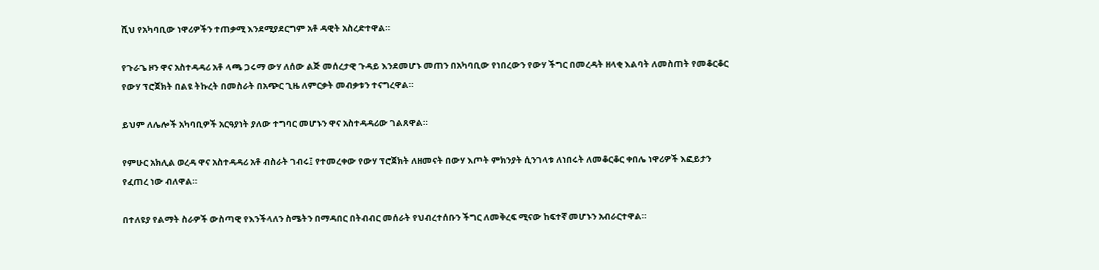ሺህ የአካባቢው ነዋሪዎችን ተጠቃሚ እንደሚያደርግም አቶ ዳዊት አስረድተዋል።

የጉራጌ ዞን ዋና አስተዳዳሪ አቶ ላጫ ጋሩማ ውሃ ለሰው ልጅ መሰረታዊ ጉዳይ እንደመሆኑ መጠን በአካባቢው የነበረውን የውሃ ችግር በመረዳት ዘላቂ እልባት ለመስጠት የመቆርቆር የውሃ ፕሮጀክት በልዩ ትኩረት በመስራት በአጭር ጊዜ ለምርቃት መብቃቱን ተናግረዋል።

ይህም ለሌሎች አካባቢዎች አርዓያነት ያለው ተግባር መሆኑን ዋና አስተዳዳሪው ገልጸዋል።

የምሁር አክሊል ወረዳ ዋና አስተዳዳሪ አቶ ብስራት ገብሩ፤ የተመረቀው የውሃ ፕሮጀክት ለዘመናት በውሃ እጦት ምክንያት ሲንገላቱ ለነበሩት ለመቆርቆር ቀበሌ ነዋሪዎች እፎይታን የፈጠረ ነው ብለዋል።

በተለዩያ የልማት ስራዎች ውስጣዊ የእንችላለን ስሜትን በማዳበር በትብብር መሰራት የህብረተሰቡን ችግር ለመቅረፍ ሚናው ከፍተኛ መሆኑን አብራርተዋል።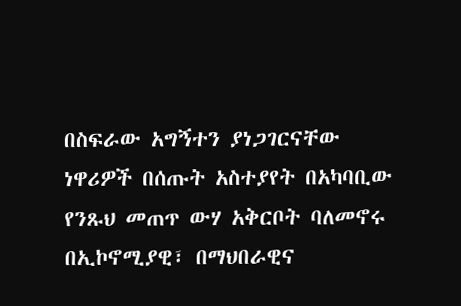በስፍራው አግኝተን ያነጋገርናቸው ነዋሪዎች በሰጡት አስተያየት በአካባቢው የንጹህ መጠጥ ውሃ አቅርቦት ባለመኖሩ በኢኮኖሚያዊ፣ በማህበራዊና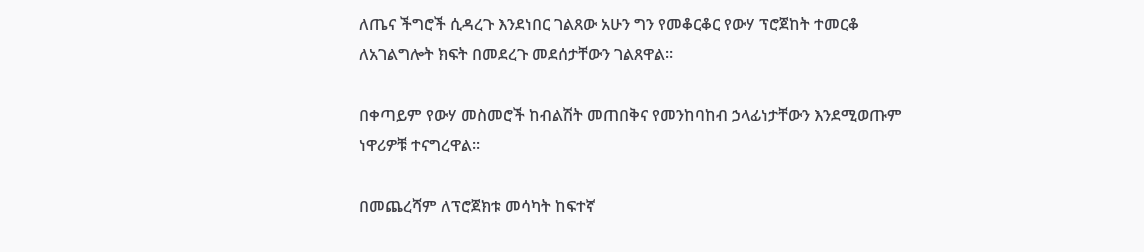ለጤና ችግሮች ሲዳረጉ እንደነበር ገልጸው አሁን ግን የመቆርቆር የውሃ ፕሮጀከት ተመርቆ ለአገልግሎት ክፍት በመደረጉ መደሰታቸውን ገልጸዋል።

በቀጣይም የውሃ መስመሮች ከብልሽት መጠበቅና የመንከባከብ ኃላፊነታቸውን እንደሚወጡም ነዋሪዎቹ ተናግረዋል፡፡

በመጨረሻም ለፕሮጀክቱ መሳካት ከፍተኛ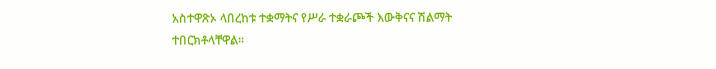አስተዋጽኦ ላበረከቱ ተቋማትና የሥራ ተቋራጮች እውቅናና ሽልማት ተበርክቶላቸዋል።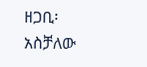ዘጋቢ፡ አስቻለው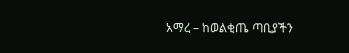አማረ – ከወልቂጤ ጣቢያችን